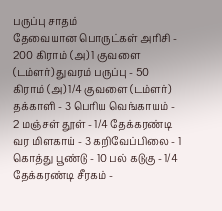பருப்பு சாதம்
தேவையான பொருட்கள் அரிசி - 200 கிராம் (அ) 1 குவளை (டம்ளர்) துவரம் பருப்பு - 50 கிராம் (அ) 1/4 குவளை (டம்ளர்) தக்காளி - 3 பெரிய வெங்காயம் - 2 மஞ்சள் தூள் - 1/4 தேக்கரண்டி வர மிளகாய் - 3 கறிவேப்பிலை - 1 கொத்து பூண்டு - 10 பல் கடுகு - 1/4 தேக்கரண்டி சீரகம் -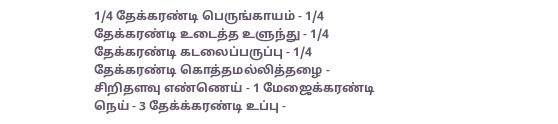1/4 தேக்கரண்டி பெருங்காயம் - 1/4 தேக்கரண்டி உடைத்த உளுந்து - 1/4 தேக்கரண்டி கடலைப்பருப்பு - 1/4 தேக்கரண்டி கொத்தமல்லித்தழை - சிறிதளவு எண்ணெய் - 1 மேஜைக்கரண்டி நெய் - 3 தேக்க்கரண்டி உப்பு -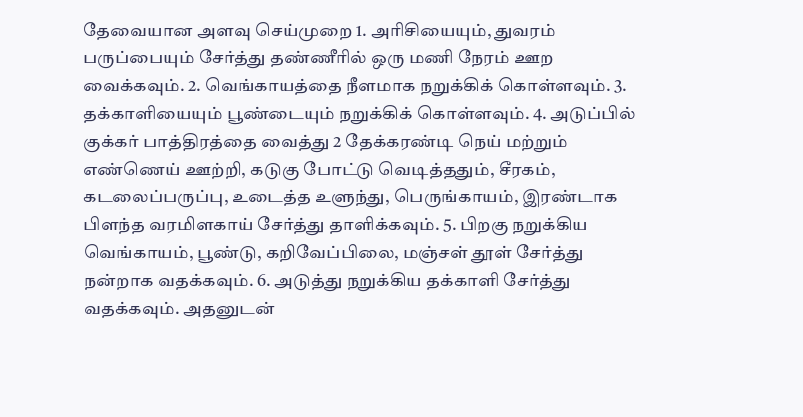தேவையான அளவு செய்முறை 1. அரிசியையும், துவரம் பருப்பையும் சேர்த்து தண்ணீரில் ஒரு மணி நேரம் ஊற வைக்கவும். 2. வெங்காயத்தை நீளமாக நறுக்கிக் கொள்ளவும். 3. தக்காளியையும் பூண்டையும் நறுக்கிக் கொள்ளவும். 4. அடுப்பில் குக்கர் பாத்திரத்தை வைத்து 2 தேக்கரண்டி நெய் மற்றும் எண்ணெய் ஊற்றி, கடுகு போட்டு வெடித்ததும், சீரகம், கடலைப்பருப்பு, உடைத்த உளுந்து, பெருங்காயம், இரண்டாக பிளந்த வரமிளகாய் சேர்த்து தாளிக்கவும். 5. பிறகு நறுக்கிய வெங்காயம், பூண்டு, கறிவேப்பிலை, மஞ்சள் தூள் சேர்த்து நன்றாக வதக்கவும். 6. அடுத்து நறுக்கிய தக்காளி சேர்த்து வதக்கவும். அதனுடன்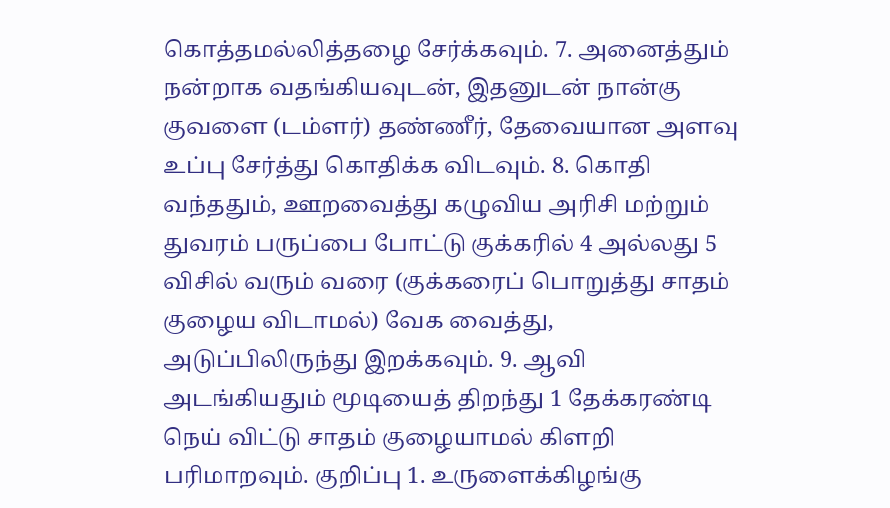கொத்தமல்லித்தழை சேர்க்கவும். 7. அனைத்தும் நன்றாக வதங்கியவுடன், இதனுடன் நான்கு குவளை (டம்ளர்) தண்ணீர், தேவையான அளவு உப்பு சேர்த்து கொதிக்க விடவும். 8. கொதி வந்ததும், ஊறவைத்து கழுவிய அரிசி மற்றும் துவரம் பருப்பை போட்டு குக்கரில் 4 அல்லது 5 விசில் வரும் வரை (குக்கரைப் பொறுத்து சாதம் குழைய விடாமல்) வேக வைத்து, அடுப்பிலிருந்து இறக்கவும். 9. ஆவி அடங்கியதும் மூடியைத் திறந்து 1 தேக்கரண்டி நெய் விட்டு சாதம் குழையாமல் கிளறி பரிமாறவும். குறிப்பு 1. உருளைக்கிழங்கு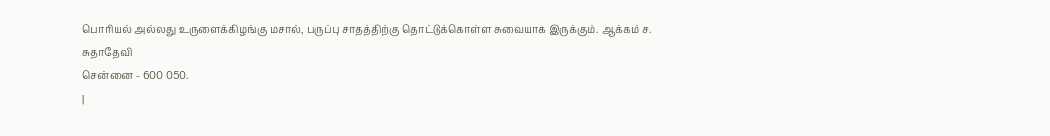பொரியல் அல்லது உருளைக்கிழங்கு மசால், பருப்பு சாதத்திற்கு தொட்டுக்கொள்ள சுவையாக இருக்கும். ஆக்கம் ச. சுதாதேவி
சென்னை - 600 050.
|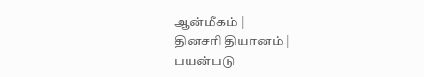ஆன்மீகம் |
தினசரி தியானம் |
பயன்படு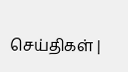செய்திகள் |